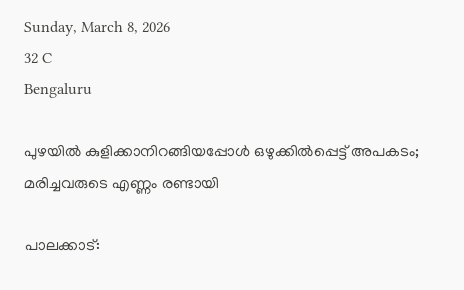Sunday, March 8, 2026
32 C
Bengaluru

പുഴയിൽ കുളിക്കാനിറങ്ങിയപ്പോൾ ഒഴുക്കിൽപ്പെട്ട് അപകടം; മരിച്ചവരുടെ എണ്ണം രണ്ടായി

പാലക്കാട്: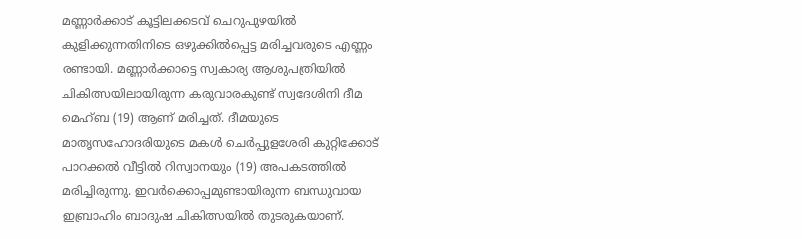മണ്ണാർക്കാട് കൂട്ടിലക്കടവ് ചെറുപുഴയിൽ കുളിക്കുന്നതിനിടെ ഒഴുക്കിൽപ്പെട്ട മരിച്ചവരുടെ എണ്ണം രണ്ടായി. മണ്ണാർക്കാട്ടെ സ്വകാര്യ ആശുപത്രിയിൽ ചികിത്സയിലായിരുന്ന കരുവാരകുണ്ട് സ്വദേശിനി ദീമ മെഹ്ബ (19) ആണ് മരിച്ചത്. ദീമയുടെ മാതൃസഹോദരിയുടെ മകൾ ചെർപ്പുളശേരി കുറ്റിക്കോട് പാറക്കൽ വീട്ടിൽ റിസ്വാനയും (19) അപകടത്തിൽ മരിച്ചിരുന്നു. ഇവർക്കൊപ്പമുണ്ടായിരുന്ന ബന്ധുവായ ഇബ്രാഹിം ബാദുഷ ചികിത്സയിൽ തുടരുകയാണ്.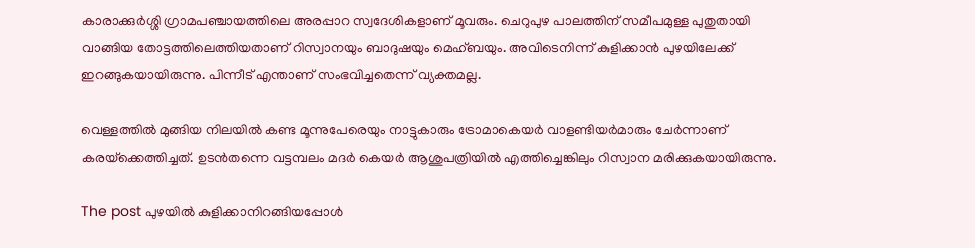കാരാക്കുര്‍ശ്ശി ഗ്രാമപഞ്ചായത്തിലെ അരപ്പാറ സ്വദേശികളാണ് മൂവരും. ചെറുപുഴ പാലത്തിന് സമീപമുള്ള പുതുതായി വാങ്ങിയ തോട്ടത്തിലെത്തിയതാണ് റിസ്വാനയും ബാദുഷയും മെഹ്ബയും. അവിടെനിന്ന് കുളിക്കാന്‍ പുഴയിലേക്ക് ഇറങ്ങുകയായിരുന്നു. പിന്നീട് എന്താണ് സംഭവിച്ചതെന്ന് വ്യക്തമല്ല.

വെള്ളത്തില്‍ മുങ്ങിയ നിലയില്‍ കണ്ട മൂന്നുപേരെയും നാട്ടുകാരും ട്രോമാകെയര്‍ വാളണ്ടിയര്‍മാരും ചേര്‍ന്നാണ് കരയ്‌ക്കെത്തിച്ചത്. ഉടന്‍തന്നെ വട്ടമ്പലം മദര്‍ കെയര്‍ ആശുപത്രിയില്‍ എത്തിച്ചെങ്കിലും റിസ്വാന മരിക്കുകയായിരുന്നു.

The post പുഴയിൽ കുളിക്കാനിറങ്ങിയപ്പോൾ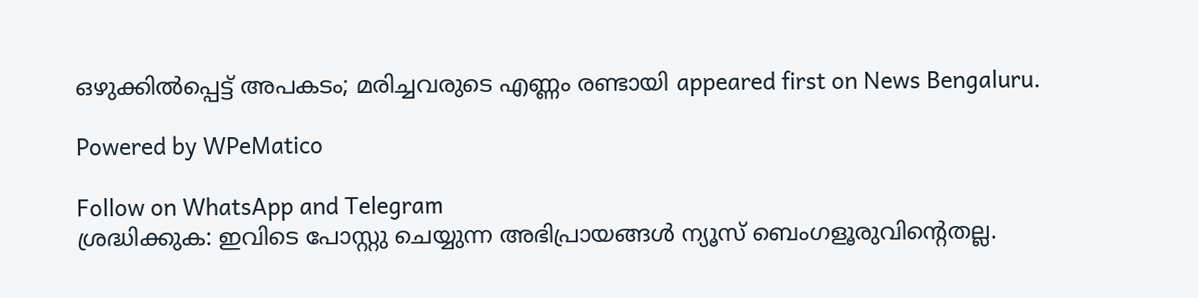ഒഴുക്കിൽപ്പെട്ട് അപകടം; മരിച്ചവരുടെ എണ്ണം രണ്ടായി appeared first on News Bengaluru.

Powered by WPeMatico

Follow on WhatsApp and Telegram
ശ്രദ്ധിക്കുക: ഇവിടെ പോസ്റ്റു ചെയ്യുന്ന അഭിപ്രായങ്ങള്‍ ന്യൂസ് ബെംഗളൂരുവിന്റെതല്ല.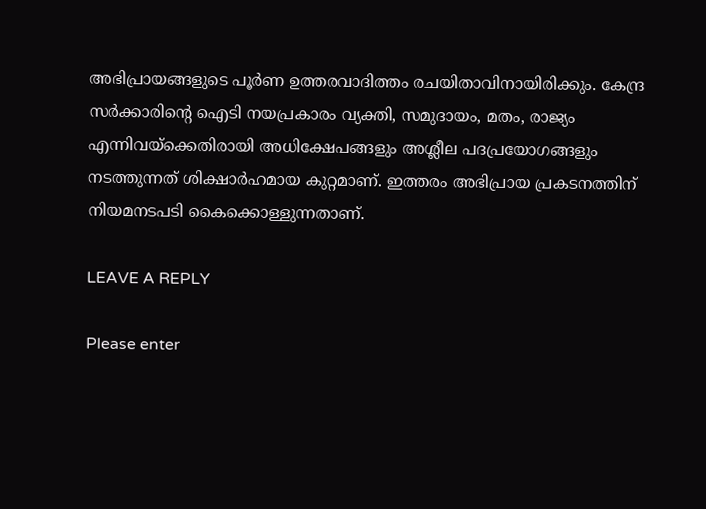അഭിപ്രായങ്ങളുടെ പൂര്‍ണ ഉത്തരവാദിത്തം രചയിതാവിനായിരിക്കും. കേന്ദ്ര സര്‍ക്കാരിന്റെ ഐടി നയപ്രകാരം വ്യക്തി, സമുദായം, മതം, രാജ്യം എന്നിവയ്‌ക്കെതിരായി അധിക്ഷേപങ്ങളും അശ്ലീല പദപ്രയോഗങ്ങളും നടത്തുന്നത് ശിക്ഷാര്‍ഹമായ കുറ്റമാണ്. ഇത്തരം അഭിപ്രായ പ്രകടനത്തിന് നിയമനടപടി കൈക്കൊള്ളുന്നതാണ്.

LEAVE A REPLY

Please enter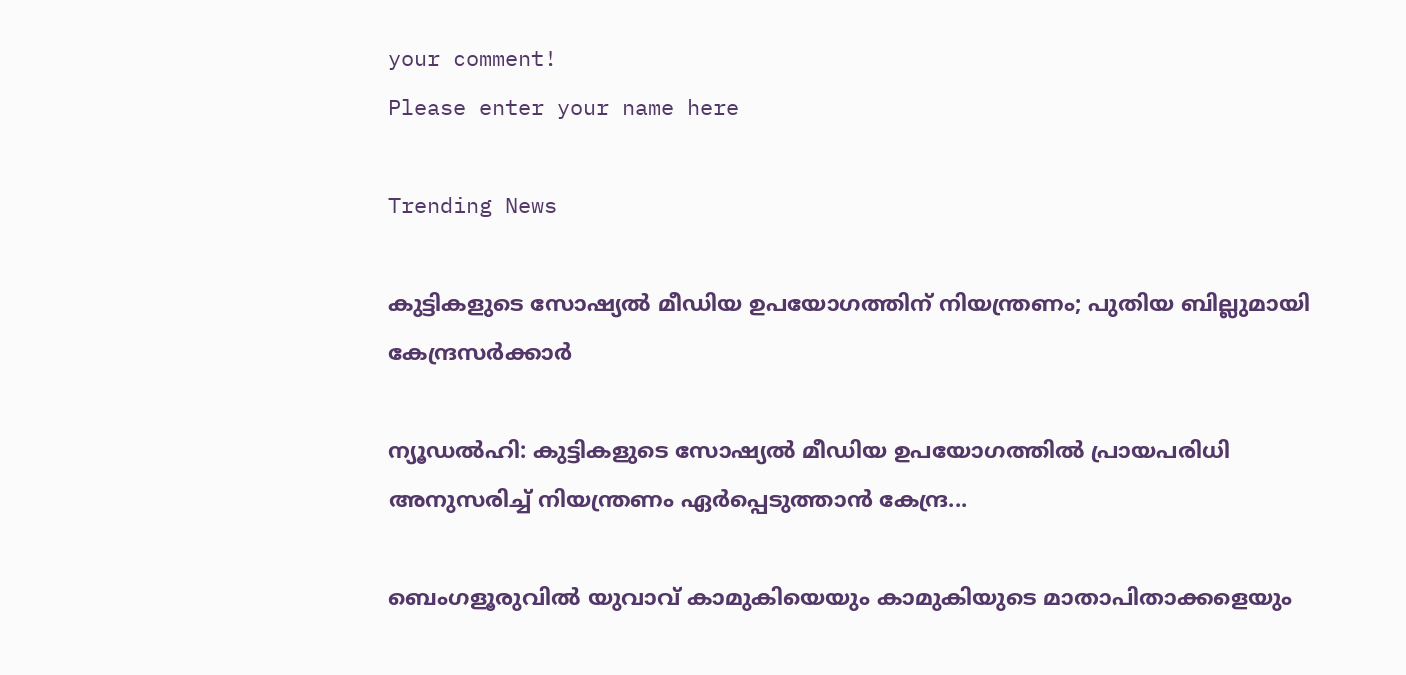your comment!
Please enter your name here

Trending News

കുട്ടികളുടെ സോഷ്യൽ മീഡിയ ഉപയോഗത്തിന് നിയന്ത്രണം; പുതിയ ബില്ലുമായി കേന്ദ്രസർക്കാർ

ന്യൂഡൽഹി: കുട്ടികളുടെ സോഷ്യൽ മീഡിയ ഉപയോഗത്തിൽ പ്രായപരിധി അനുസരിച്ച് നിയന്ത്രണം ഏർപ്പെടുത്താൻ കേന്ദ്ര...

ബെംഗളൂരുവിൽ യുവാവ് കാമുകിയെയും കാമുകിയുടെ മാതാപിതാക്കളെയും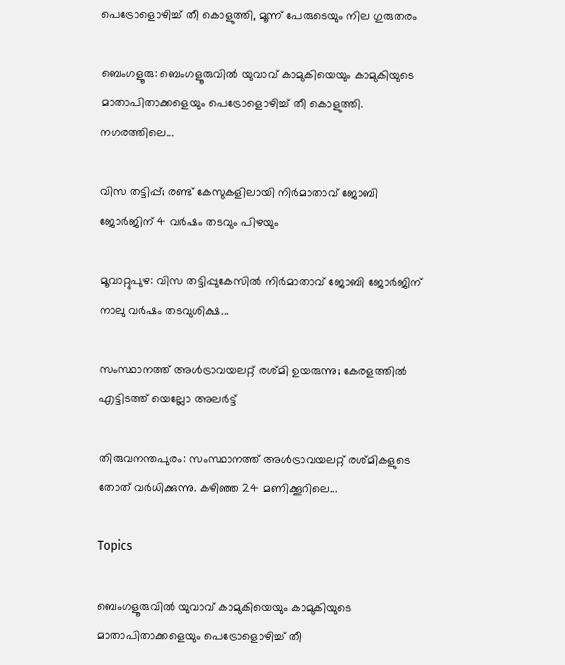പെട്രോളൊഴിച്ച് തീ കൊളുത്തി, മൂന്ന് പേരുടെയും നില ഗുരുതരം

ബെംഗളൂരു: ബെംഗളൂരുവിൽ യുവാവ് കാമുകിയെയും കാമുകിയുടെ മാതാപിതാക്കളെയും പെട്രോളൊഴിച്ച് തീ കൊളുത്തി. നഗരത്തിലെ...

വിസ തട്ടിപ്പ്; രണ്ട് കേസുകളിലായി നിർമാതാവ് ജോബി ജോർജിന് 4 വർഷം തടവും പിഴയും

മൂവാറ്റുപുഴ: വിസ തട്ടിപ്പുകേസിൽ നിർമാതാവ് ജോബി ജോർജിന് നാലു വർഷം തടവുശിക്ഷ...

സംസ്ഥാനത്ത് അള്‍ട്രാവയലറ്റ് രശ്മി ഉയരുന്നു; കേരളത്തിൽ എട്ടിടത്ത് യെല്ലോ അലർട്ട്

തിരുവനന്തപുരം: സംസ്ഥാനത്ത് അൾട്രാവയലറ്റ് രശ്മികളുടെ തോത് വർധിക്കുന്നു. കഴിഞ്ഞ 24 മണിക്കൂറിലെ...

Topics

ബെംഗളൂരുവിൽ യുവാവ് കാമുകിയെയും കാമുകിയുടെ മാതാപിതാക്കളെയും പെട്രോളൊഴിച്ച് തീ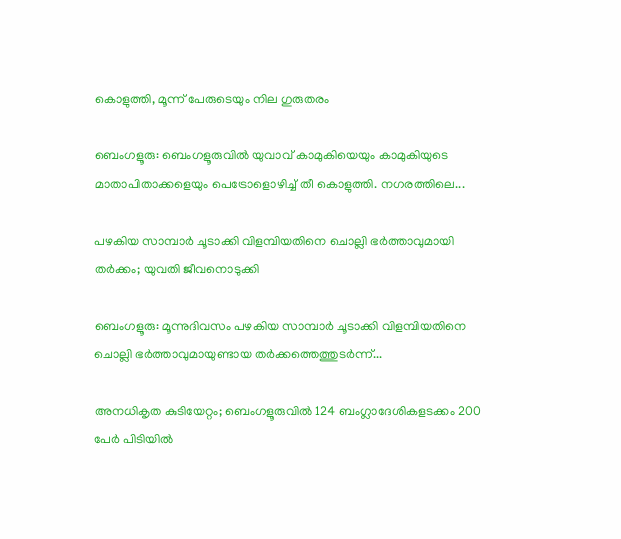കൊളുത്തി, മൂന്ന് പേരുടെയും നില ഗുരുതരം

ബെംഗളൂരു: ബെംഗളൂരുവിൽ യുവാവ് കാമുകിയെയും കാമുകിയുടെ മാതാപിതാക്കളെയും പെട്രോളൊഴിച്ച് തീ കൊളുത്തി. നഗരത്തിലെ...

പഴകിയ സാമ്പാർ ചൂടാക്കി വിളമ്പിയതിനെ ചൊല്ലി ഭർത്താവുമായി തർക്കം; യുവതി ജീവനൊടുക്കി

ബെംഗളൂരു: മൂന്നുദിവസം പഴകിയ സാമ്പാർ ചൂടാക്കി വിളമ്പിയതിനെ ചൊല്ലി ഭർത്താവുമായുണ്ടായ തർക്കത്തെത്തുടർന്ന്...

അനധികൃത കുടിയേറ്റം; ബെംഗളൂരുവില്‍ 124 ബംഗ്ലാദേശികളടക്കം 200 പേര്‍ പിടിയില്‍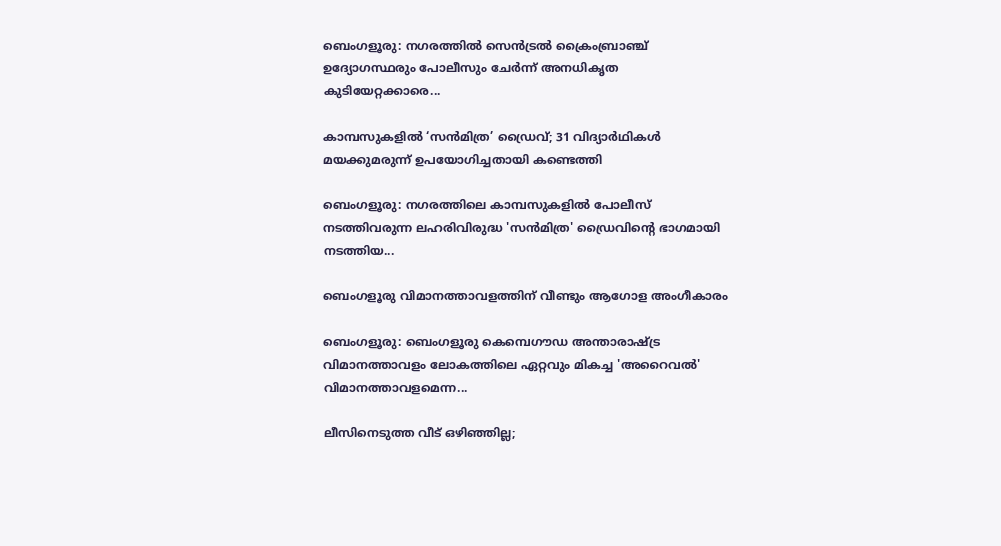ബെംഗളൂരു: നഗരത്തിൽ സെൻട്രൽ ക്രൈംബ്രാഞ്ച് ഉദ്യോഗസ്ഥരും പോലീസും ചേര്‍ന്ന് അനധികൃത കുടിയേറ്റക്കാരെ...

കാമ്പസുകളില്‍ ‘സൻമിത്ര’ ഡ്രൈവ്; 31 വിദ്യാർഥികൾ മയക്കുമരുന്ന് ഉപയോഗിച്ചതായി കണ്ടെത്തി

ബെംഗളൂരു: നഗരത്തിലെ കാമ്പസുകളില്‍ പോലീസ് നടത്തിവരുന്ന ലഹരിവിരുദ്ധ 'സന്‍മിത്ര' ഡ്രൈവിന്റെ ഭാഗമായി നടത്തിയ...

ബെംഗളൂരു വിമാനത്താവളത്തിന് വീണ്ടും ആഗോള അംഗീകാരം

ബെംഗളൂരു: ബെംഗളൂരു കെമ്പെഗൗഡ അന്താരാഷ്ട്ര വിമാനത്താവളം ലോകത്തിലെ ഏറ്റവും മികച്ച 'അറൈവല്‍' വിമാനത്താവളമെന്ന...

ലീസിനെടുത്ത വീട് ഒഴിഞ്ഞില്ല;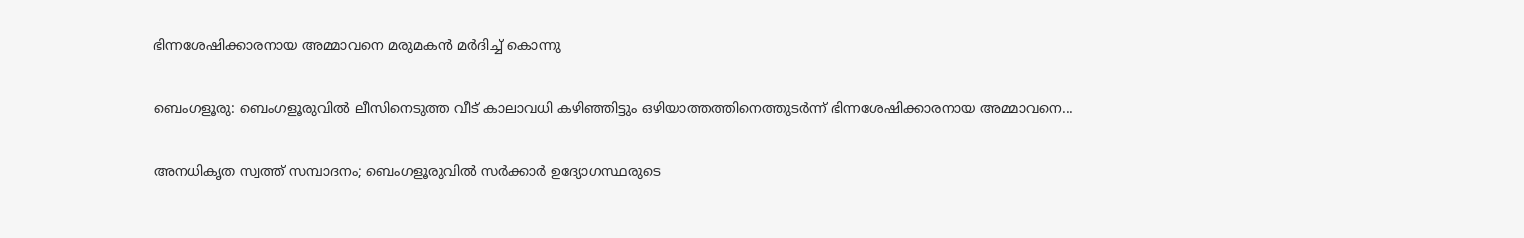ഭിന്നശേഷിക്കാരനായ അമ്മാവനെ മരുമകൻ മർദിച്ച് കൊന്നു

ബെംഗളൂരു: ബെംഗളൂരുവില്‍ ലീസിനെടുത്ത വീട് കാലാവധി കഴിഞ്ഞിട്ടും ഒഴിയാത്തത്തിനെത്തുടർന്ന് ഭിന്നശേഷിക്കാരനായ അമ്മാവനെ...

അനധികൃത സ്വത്ത് സമ്പാദനം; ബെംഗളൂരുവിൽ സര്‍ക്കാര്‍ ഉദ്യോഗസ്ഥരുടെ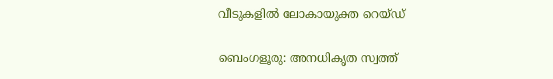വീടുകളിൽ ലോകായുക്ത റെയ്ഡ്

ബെംഗളൂരു: അനധികൃത സ്വത്ത്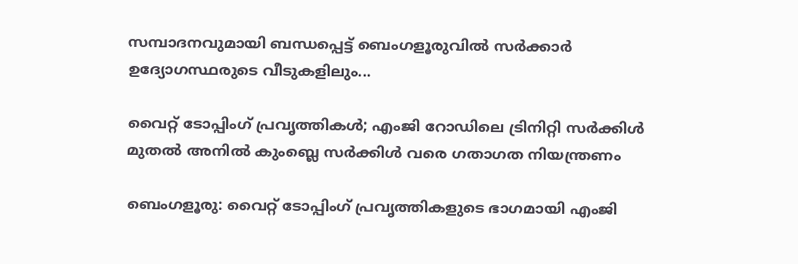സമ്പാദനവുമായി ബന്ധപ്പെട്ട് ബെംഗളൂരുവില്‍ സര്‍ക്കാര്‍ ഉദ്യോഗസ്ഥരുടെ വീടുകളിലും...

വൈറ്റ് ടോപ്പിംഗ് പ്രവൃത്തികള്‍; എംജി റോഡിലെ ട്രിനിറ്റി സർക്കിൾ മുതൽ അനിൽ കുംബ്ലെ സർക്കിൾ വരെ ഗതാഗത നിയന്ത്രണം

ബെംഗളൂരു: വൈറ്റ് ടോപ്പിംഗ് പ്രവൃത്തികളുടെ ഭാഗമായി എംജി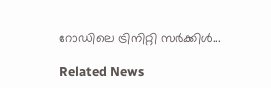റോഡിലെ ട്രിനിറ്റി സർക്കിൾ...

Related News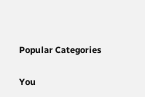Popular Categories

You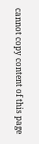cannot copy content of this page